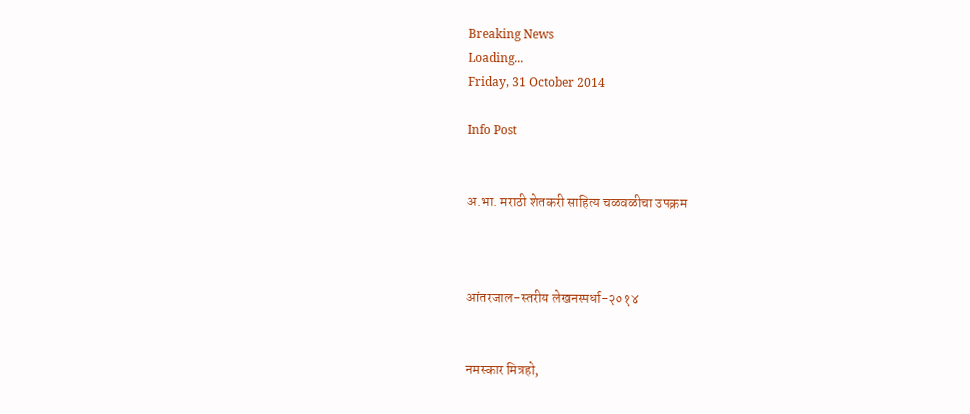Breaking News
Loading...
Friday, 31 October 2014

Info Post


अ.भा. मराठी शेतकरी साहित्य चळवळीचा उपक्रम



आंतरजाल-स्तरीय लेखनस्पर्धा-२०१४


नमस्कार मित्रहो,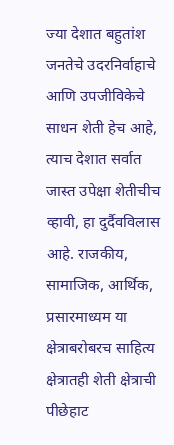ज्या देशात बहुतांश जनतेचे उदरनिर्वाहाचे आणि उपजीविकेचे साधन शेती हेच आहे, त्याच देशात सर्वात जास्त उपेक्षा शेतीचीच व्हावी, हा दुर्दैवविलास आहे. राजकीय, सामाजिक, आर्थिक, प्रसारमाध्यम या क्षेत्राबरोबरच साहित्य क्षेत्रातही शेती क्षेत्राची पीछेहाट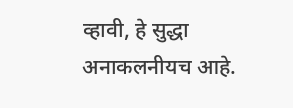व्हावी, हे सुद्धा अनाकलनीयच आहे.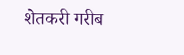शेतकरी गरीब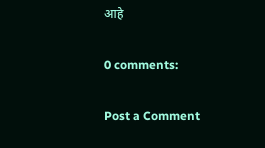आहे

0 comments:

Post a Comment